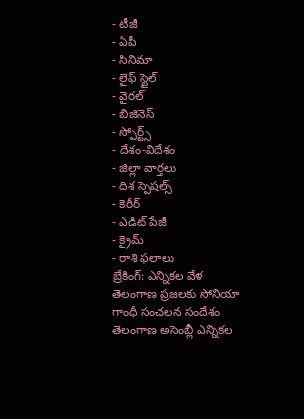- టీజీ
- ఏపీ
- సినిమా
- లైఫ్ స్టైల్
- వైరల్
- బిజినెస్
- స్పోర్ట్స్
- దేశం-విదేశం
- జిల్లా వార్తలు
- దిశ స్పెషల్స్
- కెరీర్
- ఎడిట్ పేజీ
- క్రైమ్
- రాశి ఫలాలు
బ్రేకింగ్: ఎన్నికల వేళ తెలంగాణ ప్రజలకు సోనియా గాంధీ సంచలన సందేశం
తెలంగాణ అసెంబ్లీ ఎన్నికల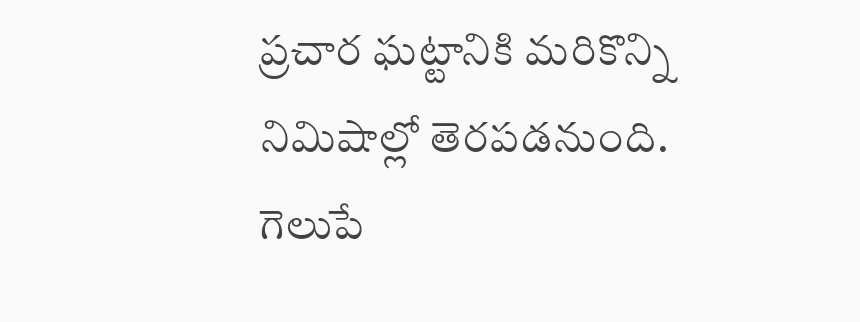ప్రచార ఘట్టానికి మరికొన్ని నిమిషాల్లో తెరపడనుంది. గెలుపే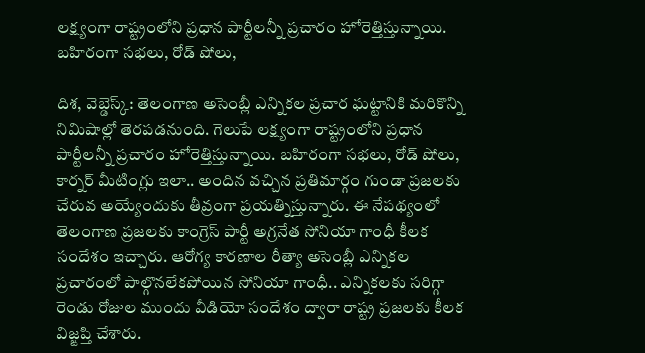లక్ష్యంగా రాష్ట్రంలోని ప్రధాన పార్టీలన్నీ ప్రచారం హోరెత్తిస్తున్నాయి. బహిరంగా సభలు, రోడ్ షోలు,

దిశ, వెబ్డెస్క్: తెలంగాణ అసెంబ్లీ ఎన్నికల ప్రచార ఘట్టానికి మరికొన్ని నిమిషాల్లో తెరపడనుంది. గెలుపే లక్ష్యంగా రాష్ట్రంలోని ప్రధాన పార్టీలన్నీ ప్రచారం హోరెత్తిస్తున్నాయి. బహిరంగా సభలు, రోడ్ షోలు, కార్నర్ మీటింగ్లు ఇలా.. అందిన వచ్చిన ప్రతిమార్గం గుండా ప్రజలకు చేరువ అయ్యేందుకు తీవ్రంగా ప్రయత్నిస్తున్నారు. ఈ నేపథ్యంలో తెలంగాణ ప్రజలకు కాంగ్రెస్ పార్టీ అగ్రనేత సోనియా గాంధీ కీలక సందేశం ఇచ్చారు. ఆరోగ్య కారణాల రీత్యా అసెంబ్లీ ఎన్నికల ప్రచారంలో పాల్గొనలేకపోయిన సోనియా గాంధీ.. ఎన్నికలకు సరిగ్గా రెండు రోజుల ముందు వీడియో సందేశం ద్వారా రాష్ట్ర ప్రజలకు కీలక విజ్ఙప్తి చేశారు.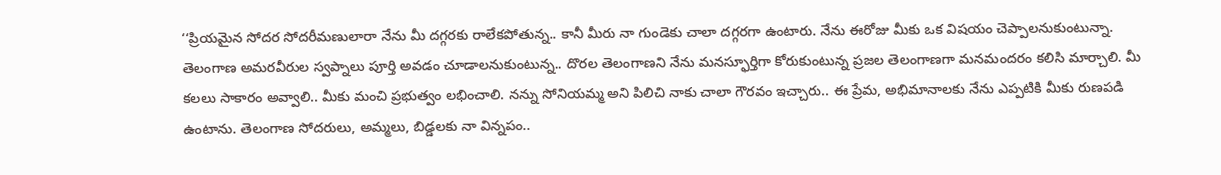‘‘ప్రియమైన సోదర సోదరీమణులారా నేను మీ దగ్గరకు రాలేకపోతున్న.. కానీ మీరు నా గుండెకు చాలా దగ్గరగా ఉంటారు. నేను ఈరోజు మీకు ఒక విషయం చెప్పాలనుకుంటున్నా. తెలంగాణ అమరవీరుల స్వప్నాలు పూర్తి అవడం చూడాలనుకుంటున్న.. దొరల తెలంగాణని నేను మనస్ఫూర్తిగా కోరుకుంటున్న ప్రజల తెలంగాణగా మనమందరం కలిసి మార్చాలి. మీ కలలు సాకారం అవ్వాలి.. మీకు మంచి ప్రభుత్వం లభించాలి. నన్ను సోనియమ్మ అని పిలిచి నాకు చాలా గౌరవం ఇచ్చారు.. ఈ ప్రేమ, అభిమానాలకు నేను ఎప్పటికి మీకు రుణపడి ఉంటాను. తెలంగాణ సోదరులు, అమ్మలు, బిడ్డలకు నా విన్నపం..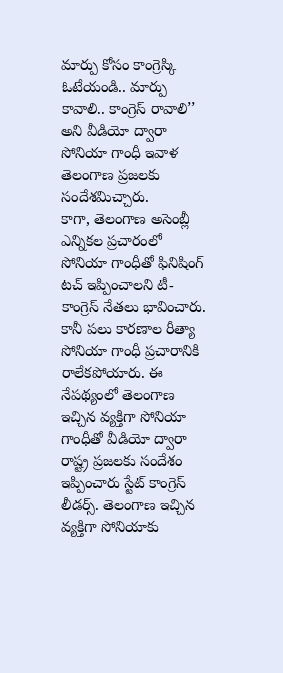మార్పు కోసం కాంగ్రెస్కి ఓటేయండి.. మార్పు కావాలి.. కాంగ్రెస్ రావాలి’’ అని వీడియో ద్వారా సోనియా గాంధీ ఇవాళ తెలంగాణ ప్రజలకు సందేశమిచ్చారు.
కాగా, తెలంగాణ అసెంబ్లీ ఎన్నికల ప్రచారంలో సోనియా గాంధీతో ఫినిషింగ్ టచ్ ఇప్పించాలని టీ- కాంగ్రెస్ నేతలు భావించారు. కానీ పలు కారణాల రీత్యా సోనియా గాంధీ ప్రచారానికి రాలేకపోయారు. ఈ నేపథ్యంలో తెలంగాణ ఇచ్చిన వ్యక్తిగా సోనియా గాంధీతో వీడియో ద్వారా రాష్ట్ర ప్రజలకు సందేశం ఇప్పించారు స్టేట్ కాంగ్రెస్ లీడర్స్. తెలంగాణ ఇచ్చిన వ్యక్తిగా సోనియాకు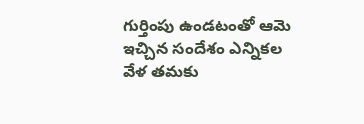గుర్తింపు ఉండటంతో ఆమె ఇచ్చిన సందేశం ఎన్నికల వేళ తమకు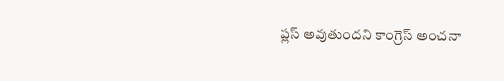ప్లస్ అవుతుందని కాంగ్రెస్ అంచనా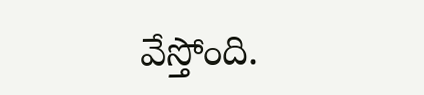వేస్తోంది.